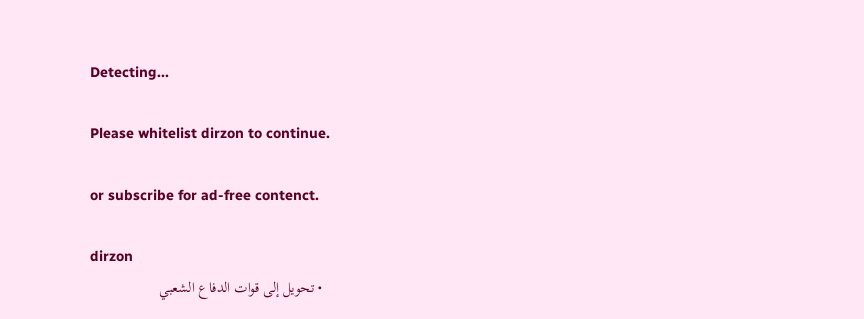Detecting...

Please whitelist dirzon to continue.

or subscribe for ad-free contenct.

dirzon
  • تحويل إلى قوات الدفاع الشعبي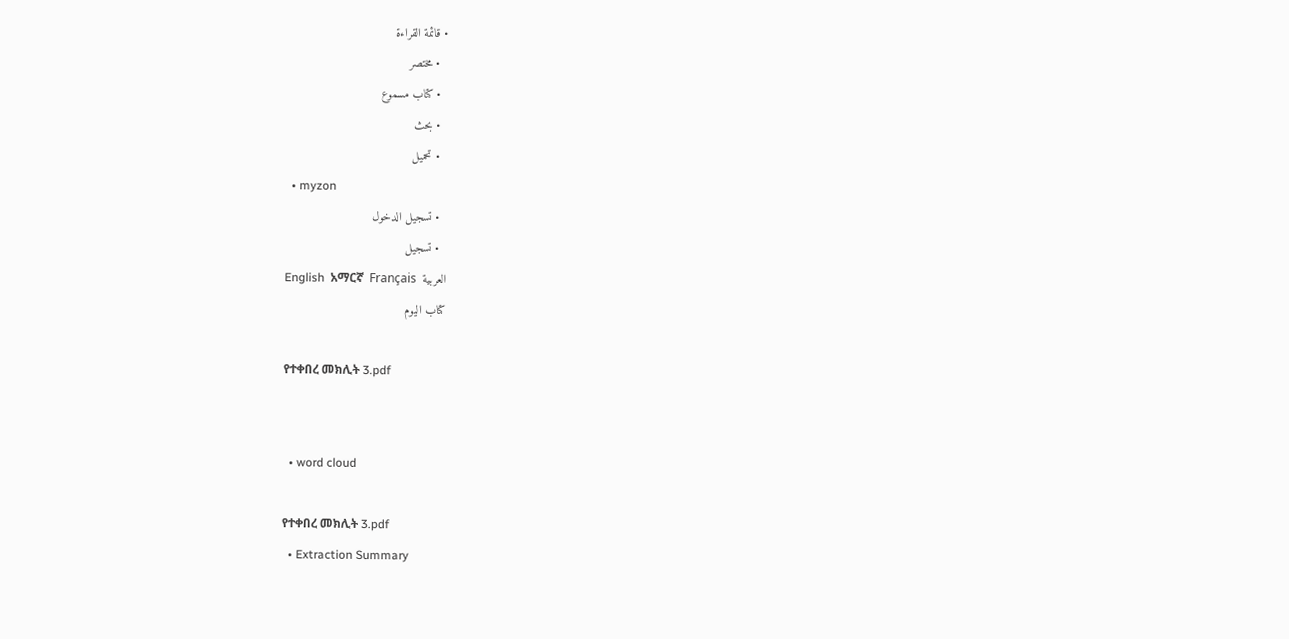• قائمة القراءة
  • مختصر
  • كتاب مسموع
  • بحث
  • تحميل
  • myzon
  • تسجيل الدخول
  • تسجيل
English  አማርኛ  Français  العربية
كتاب اليوم

የተቀበረ መክሊት 3.pdf


  • word cloud

የተቀበረ መክሊት 3.pdf
  • Extraction Summary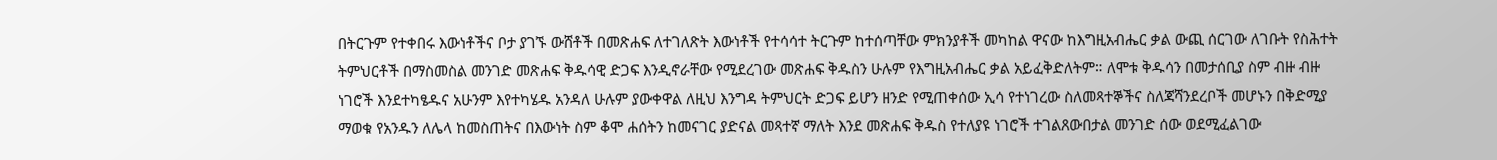በትርጉም የተቀበሩ እውነቶችና ቦታ ያገኙ ውሸቶች በመጽሐፍ ለተገለጽት እውነቶች የተሳሳተ ትርጉም ከተሰጣቸው ምክንያቶች መካከል ዋናው ከእግዚአብሔር ቃል ውጪ ሰርገው ለገቡት የስሕተት ትምህርቶች በማስመስል መንገድ መጽሐፍ ቅዱሳዊ ድጋፍ እንዲኖራቸው የሚደረገው መጽሐፍ ቅዱስን ሁሉም የእግዚአብሔር ቃል አይፈቅድለትም። ለሞቱ ቅዱሳን በመታሰቢያ ስም ብዙ ብዙ ነገሮች እንደተካፄዱና አሁንም እየተካሄዱ አንዳለ ሁሉም ያውቀዋል ለዚህ እንግዳ ትምህርት ድጋፍ ይሆን ዘንድ የሚጠቀሰው ኢሳ የተነገረው ስለመጻተኞችና ስለጃሻንደረቦች መሆኑን በቅድሚያ ማወቁ የአንዱን ለሌላ ከመስጠትና በእውነት ስም ቆሞ ሐሰትን ከመናገር ያድናል መጻተኛ ማለት እንደ መጽሐፍ ቅዱስ የተለያዩ ነገሮች ተገልጸውበታል መንገድ ሰው ወደሚፈልገው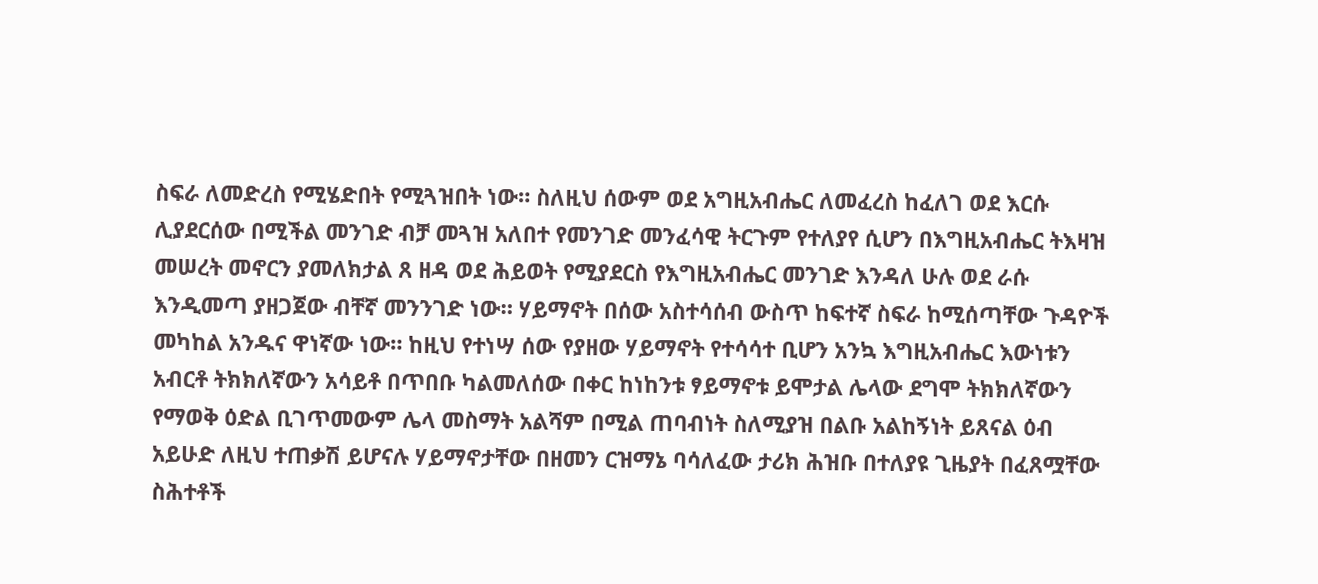ስፍራ ለመድረስ የሚሄድበት የሚጓዝበት ነው። ስለዚህ ሰውም ወደ አግዚአብሔር ለመፈረስ ከፈለገ ወደ እርሱ ሊያደርሰው በሚችል መንገድ ብቻ መጓዝ አለበተ የመንገድ መንፈሳዊ ትርጉም የተለያየ ሲሆን በእግዚአብሔር ትእዛዝ መሠረት መኖርን ያመለክታል ጸ ዘዳ ወደ ሕይወት የሚያደርስ የእግዚአብሔር መንገድ እንዳለ ሁሉ ወደ ራሱ እንዲመጣ ያዘጋጀው ብቸኛ መንንገድ ነው። ሃይማኖት በሰው አስተሳሰብ ውስጥ ከፍተኛ ስፍራ ከሚሰጣቸው ጉዳዮች መካከል አንዱና ዋነኛው ነው። ከዚህ የተነሣ ሰው የያዘው ሃይማኖት የተሳሳተ ቢሆን አንኳ እግዚአብሔር እውነቱን አብርቶ ትክክለኛውን አሳይቶ በጥበቡ ካልመለሰው በቀር ከነከንቱ ፃይማኖቱ ይሞታል ሌላው ደግሞ ትክክለኛውን የማወቅ ዕድል ቢገጥመውም ሌላ መስማት አልሻም በሚል ጠባብነት ስለሚያዝ በልቡ አልከኝነት ይጸናል ዕብ አይሁድ ለዚህ ተጠቃሽ ይሆናሉ ሃይማኖታቸው በዘመን ርዝማኔ ባሳለፈው ታሪክ ሕዝቡ በተለያዩ ጊዜያት በፈጸሟቸው ስሕተቶች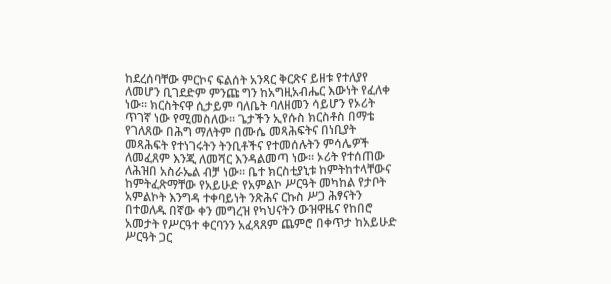ከደረሰባቸው ምርኮና ፍልሰት አንጻር ቅርጽና ይዘቱ የተለያየ ለመሆን ቢገደድም ምንጩ ግን ከአግዚአብሔር እውነት የፈለቀ ነው። ክርስትናዋ ሲታይም ባለቤት ባለዘመን ሳይሆን የኦሪት ጥገኛ ነው የሚመስለው። ጌታችን ኢየሱስ ክርስቶስ በማቴ የገለጸው በሕግ ማለትም በሙሴ መጻሕፍትና በነቢያት መጻሕፍት የተነገሩትን ትንቢቶችና የተመሰሉትን ምሳሌዎች ለመፈጸም እንጂ ለመሻር እንዳልመጣ ነው። ኦሪት የተሰጠው ለሕዝበ አስራኤል ብቻ ነው። ቤተ ክርስቲያኒቱ ከምትከተላቸውና ከምትፈጽማቸው የአይሁድ የአምልኮ ሥርዓት መካከል የታቦት አምልኮት እንግዳ ተቀባይነት ንጽሕና ርኩስ ሥጋ ሕፃናትን በተወለዱ በኛው ቀን መግረዝ የካህናትን ውዝዋዜና የከበሮ አመታት የሥርዓተ ቀርባንን አፈጻጸም ጨምሮ በቀጥታ ከአይሁድ ሥርዓት ጋር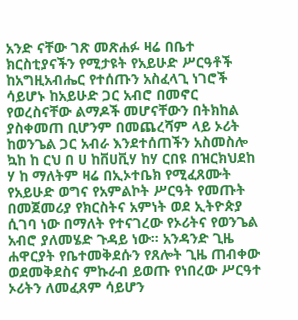አንድ ናቸው ገጽ መጽሐፉ ዛሬ በቤተ ክርስቲያናችን የሚታዩት የአይሁድ ሥርዓቶች ከአግዚአብሔር የተሰጡን አስፈላጊ ነገሮች ሳይሆኑ ከአይሁድ ጋር አብሮ በመኖር የወረስናቸው ልማዶች መሆናቸውን በትክከል ያስቀመጠ ቢሆንም በመጨረሻም ላይ ኦሪት ከወንጌል ጋር አብራ እንደተሰጠችን አስመስሎ ኳከ ከ ርህ በ ሀ ከቨሀቪሃ ከሃ ርበዩ በዝርክህደከ ሃ ከ ማለትም ዛሬ በኢኦተቤክ የሚፈጸሙት የአይሁድ ወግና የአምልኮት ሥርዓት የመጡት በመጀመሪያ የክርስትና አምነት ወደ ኢትዮጵያ ሲገባ ነው በማለት የተናገረው የኦሪትና የወንጌል አብሮ ያለመሄድ ጉዳይ ነው። አንዳንድ ጊዜ ሐዋርያት የቤተመቅደሱን የጸሎት ጊዜ ጠብቀው ወደመቅደስና ምኩራብ ይወጡ የነበረው ሥርዓተ ኦሪትን ለመፈጸም ሳይሆን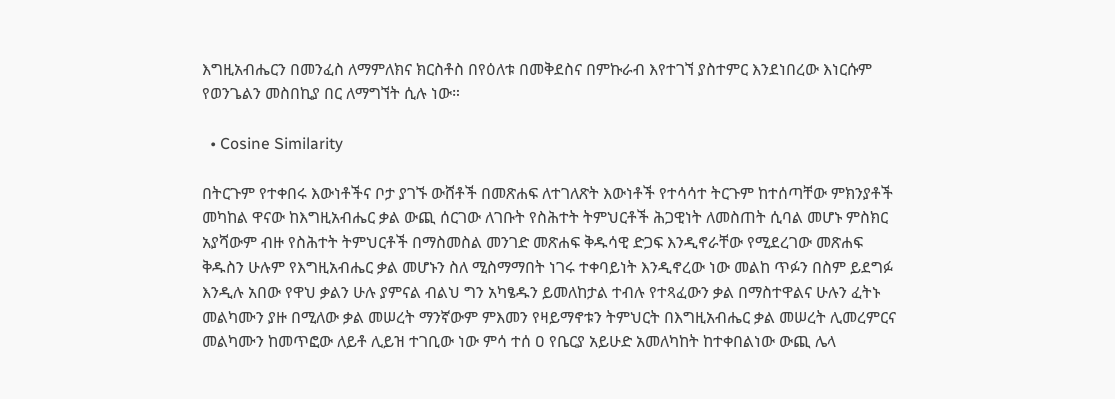እግዚአብሔርን በመንፈስ ለማምለክና ክርስቶስ በየዕለቱ በመቅደስና በምኩራብ እየተገኘ ያስተምር እንደነበረው እነርሱም የወንጌልን መስበኪያ በር ለማግኘት ሲሉ ነው።

  • Cosine Similarity

በትርጉም የተቀበሩ እውነቶችና ቦታ ያገኙ ውሸቶች በመጽሐፍ ለተገለጽት እውነቶች የተሳሳተ ትርጉም ከተሰጣቸው ምክንያቶች መካከል ዋናው ከእግዚአብሔር ቃል ውጪ ሰርገው ለገቡት የስሕተት ትምህርቶች ሕጋዊነት ለመስጠት ሲባል መሆኑ ምስክር አያሻውም ብዙ የስሕተት ትምህርቶች በማስመስል መንገድ መጽሐፍ ቅዱሳዊ ድጋፍ እንዲኖራቸው የሚደረገው መጽሐፍ ቅዱስን ሁሉም የእግዚአብሔር ቃል መሆኑን ስለ ሚስማማበት ነገሩ ተቀባይነት እንዲኖረው ነው መልከ ጥፉን በስም ይደግፉ እንዲሉ አበው የዋህ ቃልን ሁሉ ያምናል ብልህ ግን አካፄዱን ይመለከታል ተብሉ የተጻፈውን ቃል በማስተዋልና ሁሉን ፈትኑ መልካሙን ያዙ በሚለው ቃል መሠረት ማንኛውም ምእመን የዛይማኖቱን ትምህርት በእግዚአብሔር ቃል መሠረት ሊመረምርና መልካሙን ከመጥፎው ለይቶ ሊይዝ ተገቢው ነው ምሳ ተሰ ዐ የቤርያ አይሁድ አመለካከት ከተቀበልነው ውጪ ሌላ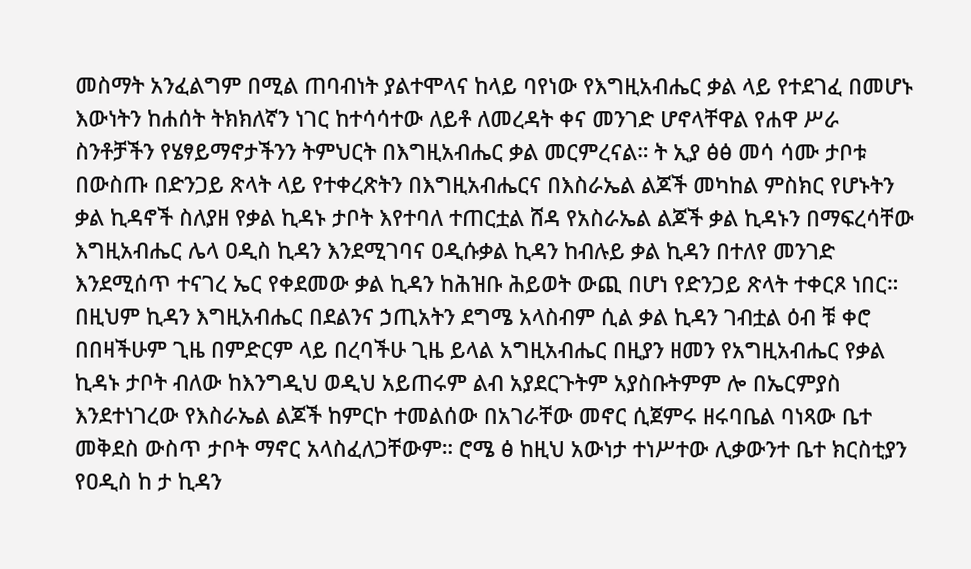መስማት አንፈልግም በሚል ጠባብነት ያልተሞላና ከላይ ባየነው የእግዚአብሔር ቃል ላይ የተደገፈ በመሆኑ እውነትን ከሐሰት ትክክለኛን ነገር ከተሳሳተው ለይቶ ለመረዳት ቀና መንገድ ሆኖላቸዋል የሐዋ ሥራ ስንቶቻችን የሄፃይማኖታችንን ትምህርት በእግዚአብሔር ቃል መርምረናል። ት ኢያ ፅፅ መሳ ሳሙ ታቦቱ በውስጡ በድንጋይ ጽላት ላይ የተቀረጽትን በእግዚአብሔርና በእስራኤል ልጆች መካከል ምስክር የሆኑትን ቃል ኪዳኖች ስለያዘ የቃል ኪዳኑ ታቦት እየተባለ ተጠርቷል ሸዳ የአስራኤል ልጆች ቃል ኪዳኑን በማፍረሳቸው እግዚአብሔር ሌላ ዐዲስ ኪዳን እንደሚገባና ዐዲሱቃል ኪዳን ከብሉይ ቃል ኪዳን በተለየ መንገድ እንደሚሰጥ ተናገረ ኤር የቀደመው ቃል ኪዳን ከሕዝቡ ሕይወት ውጪ በሆነ የድንጋይ ጽላት ተቀርጾ ነበር። በዚህም ኪዳን እግዚአብሔር በደልንና ኃጢአትን ደግሜ አላስብም ሲል ቃል ኪዳን ገብቷል ዕብ ቹ ቀሮ በበዛችሁም ጊዜ በምድርም ላይ በረባችሁ ጊዜ ይላል አግዚአብሔር በዚያን ዘመን የአግዚአብሔር የቃል ኪዳኑ ታቦት ብለው ከእንግዲህ ወዲህ አይጠሩም ልብ አያደርጉትም አያስቡትምም ሎ በኤርምያስ እንደተነገረው የእስራኤል ልጆች ከምርኮ ተመልሰው በአገራቸው መኖር ሲጀምሩ ዘሩባቤል ባነጻው ቤተ መቅደስ ውስጥ ታቦት ማኖር አላስፈለጋቸውም። ሮሜ ፅ ከዚህ አውነታ ተነሥተው ሊቃውንተ ቤተ ክርስቲያን የዐዲስ ከ ታ ኪዳን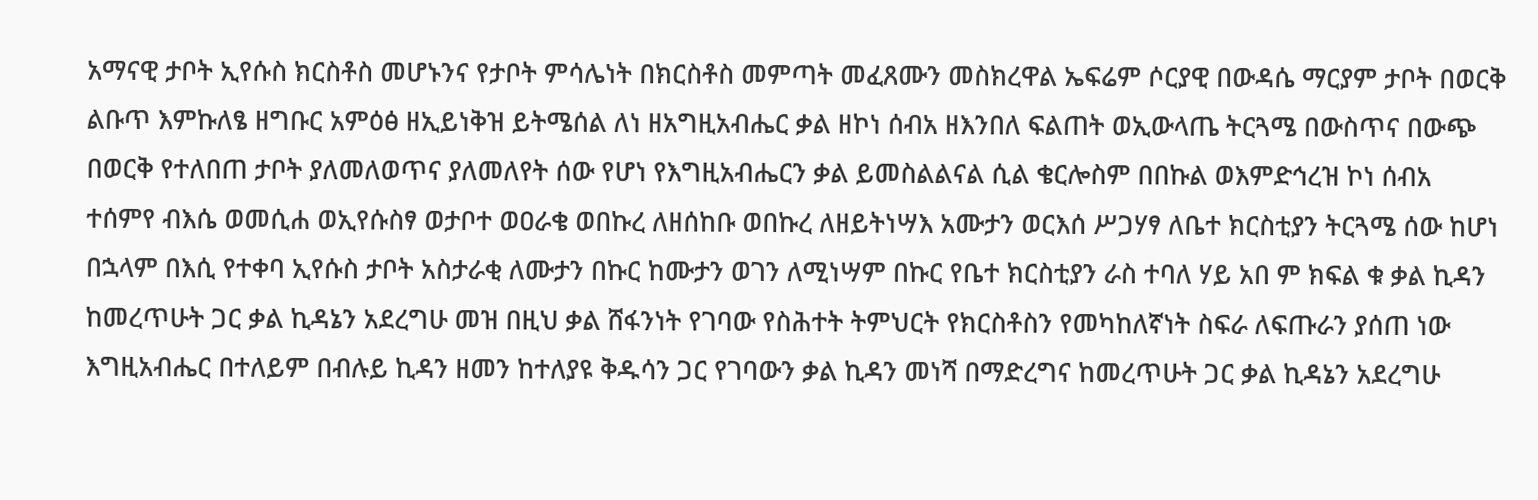አማናዊ ታቦት ኢየሱስ ክርስቶስ መሆኑንና የታቦት ምሳሌነት በክርስቶስ መምጣት መፈጸሙን መስክረዋል ኤፍሬም ሶርያዊ በውዳሴ ማርያም ታቦት በወርቅ ልቡጥ እምኩለፄ ዘግቡር አምዕፅ ዘኢይነቅዝ ይትሜሰል ለነ ዘአግዚአብሔር ቃል ዘኮነ ሰብአ ዘእንበለ ፍልጠት ወኢውላጤ ትርጓሜ በውስጥና በውጭ በወርቅ የተለበጠ ታቦት ያለመለወጥና ያለመለየት ሰው የሆነ የእግዚአብሔርን ቃል ይመስልልናል ሲል ቄርሎስም በበኩል ወእምድኅረዝ ኮነ ሰብአ ተሰምየ ብእሴ ወመሲሐ ወኢየሱስፃ ወታቦተ ወዐራቄ ወበኩረ ለዘሰከቡ ወበኩረ ለዘይትነሣእ አሙታን ወርእሰ ሥጋሃፃ ለቤተ ክርስቲያን ትርጓሜ ሰው ከሆነ በኋላም በእሲ የተቀባ ኢየሱስ ታቦት አስታራቂ ለሙታን በኩር ከሙታን ወገን ለሚነሣም በኩር የቤተ ክርስቲያን ራስ ተባለ ሃይ አበ ም ክፍል ቁ ቃል ኪዳን ከመረጥሁት ጋር ቃል ኪዳኔን አደረግሁ መዝ በዚህ ቃል ሸፋንነት የገባው የስሕተት ትምህርት የክርስቶስን የመካከለኛነት ስፍራ ለፍጡራን ያሰጠ ነው እግዚአብሔር በተለይም በብሉይ ኪዳን ዘመን ከተለያዩ ቅዱሳን ጋር የገባውን ቃል ኪዳን መነሻ በማድረግና ከመረጥሁት ጋር ቃል ኪዳኔን አደረግሁ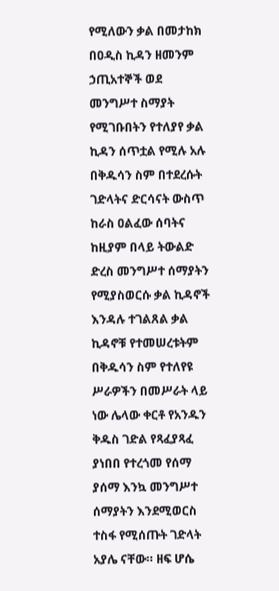የሚለውን ቃል በመታከክ በዐዲስ ኪዳን ዘመንም ኃጢአተኞች ወደ መንግሥተ ስማያት የሚገቡበትን የተለያየ ቃል ኪዳን ሰጥቷል የሚሉ አሉ በቅዱሳን ስም በተደረሱት ገድላትና ድርሳናት ውስጥ ከራስ ዐልፈው ሰባትና ከዚያም በላይ ትውልድ ድረስ መንግሥተ ሰማያትን የሚያስወርሱ ቃል ኪዳኖች እንዳሉ ተገልጸል ቃል ኪዳኖቹ የተመሠረቱትም በቅዱሳን ስም የተለየዩ ሥራዎችን በመሥራት ላይ ነው ሌላው ቀርቶ የአንዱን ቅዱስ ገድል የጻፈያጻፈ ያነበበ የተረጎመ የሰማ ያሰማ እንኳ መንግሥተ ሰማያትን እንደሚወርስ ተስፋ የሚሰጡት ገድላት አያሌ ናቸው። ዘፍ ሆሴ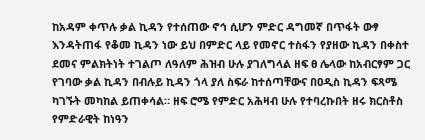ከአዳም ቀጥሉ ቃል ኪዳን የተሰጠው ኖኅ ሲሆን ምድር ዳግመኛ በጥፋት ውፃ እንዳትጠፋ የቆመ ኪዳን ነው ይህ በምድር ላይ የመኖር ተስፋን የያዘው ኪዳን በቀስተ ደመና ምልክትነት ተገልጦ ለዓለም ሕዝብ ሁሉ ያገለግላል ዘፍ ፀ ሌላው ከአብርፃም ጋር የገባው ቃል ኪዳን በብሉይ ኪዳን ጎላ ያለ ስፍራ ከተሰጣቸውና በዐዲስ ኪዳን ፍጻሜ ካገኙት መካከል ይጠቀሳል። ዘፍ ሮሜ የምድር አሕዛብ ሁሉ የተባረኩበት ዘሩ ክርስቶስ የምድራዊት ከነዓን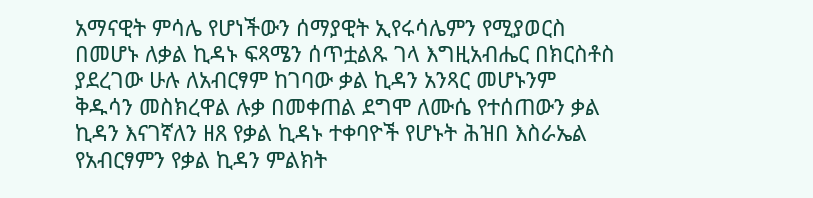አማናዊት ምሳሌ የሆነችውን ሰማያዊት ኢየሩሳሌምን የሚያወርስ በመሆኑ ለቃል ኪዳኑ ፍጻሜን ሰጥቷልጹ ገላ እግዚአብሔር በክርስቶስ ያደረገው ሁሉ ለአብርፃም ከገባው ቃል ኪዳን አንጻር መሆኑንም ቅዱሳን መስክረዋል ሉቃ በመቀጠል ደግሞ ለሙሴ የተሰጠውን ቃል ኪዳን እናገኛለን ዘጸ የቃል ኪዳኑ ተቀባዮች የሆኑት ሕዝበ እስራኤል የአብርፃምን የቃል ኪዳን ምልክት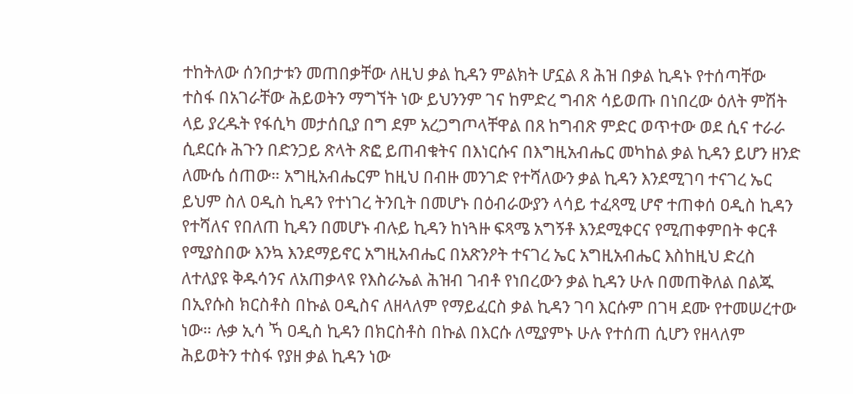ተከትለው ሰንበታቱን መጠበቃቸው ለዚህ ቃል ኪዳን ምልክት ሆኗል ጸ ሕዝ በቃል ኪዳኑ የተሰጣቸው ተስፋ በአገራቸው ሕይወትን ማግኘት ነው ይህንንም ገና ከምድረ ግብጽ ሳይወጡ በነበረው ዕለት ምሽት ላይ ያረዱት የፋሲካ መታሰቢያ በግ ደም አረጋግጦላቸዋል በጸ ከግብጽ ምድር ወጥተው ወደ ሲና ተራራ ሲደርሱ ሕጉን በድንጋይ ጽላት ጽፎ ይጠብቁትና በእነርሱና በእግዚአብሔር መካከል ቃል ኪዳን ይሆን ዘንድ ለሙሴ ሰጠው። አግዚአብሔርም ከዚህ በብዙ መንገድ የተሻለውን ቃል ኪዳን እንደሚገባ ተናገረ ኤር ይህም ስለ ዐዲስ ኪዳን የተነገረ ትንቢት በመሆኑ በዕብራውያን ላሳይ ተፈጻሚ ሆኖ ተጠቀሰ ዐዲስ ኪዳን የተሻለና የበለጠ ኪዳን በመሆኑ ብሉይ ኪዳን ከነጓዙ ፍጻሜ አግኝቶ እንደሚቀርና የሚጠቀምበት ቀርቶ የሚያስበው እንኳ እንደማይኖር አግዚአብሔር በአጽንዖት ተናገረ ኤር አግዚአብሔር እስከዚህ ድረስ ለተለያዩ ቅዱሳንና ለአጠቃላዩ የእስራኤል ሕዝብ ገብቶ የነበረውን ቃል ኪዳን ሁሉ በመጠቅለል በልጁ በኢየሱስ ክርስቶስ በኩል ዐዲስና ለዘላለም የማይፈርስ ቃል ኪዳን ገባ እርሱም በገዛ ደሙ የተመሠረተው ነው። ሉቃ ኢሳ ኻ ዐዲስ ኪዳን በክርስቶስ በኩል በእርሱ ለሚያምኑ ሁሉ የተሰጠ ሲሆን የዘላለም ሕይወትን ተስፋ የያዘ ቃል ኪዳን ነው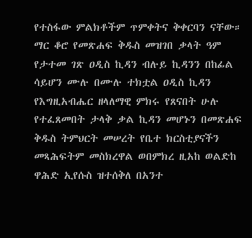የተስፋው ምልክቶችም ጥምቀትና ቅቀርባን ናቸው። ማር ቆሮ የመጽሐፍ ቅዱስ መዝገበ ቃላት ዓም የታተመ ገጽ ዐዲስ ኪዳን ብሉይ ኪዳንን በከፊል ሳይሆን ሙሉ በሙሉ ተክቷል ዐዲስ ኪዳን የእግዚአብሔር ዘላለማዊ ምክሩ የጸናበት ሁሉ የተፈጸመበት ታላቅ ቃል ኪዳን መሆኑን በመጽሐፍ ቅዱስ ትምህርት መሠረት የቤተ ክርስቲያናችን መጻሕፍትም መስክረዋል ወበምክረ ዚአከ ወልድከ ዋሕድ ኢየሱስ ዝተሰቅለ በአንተ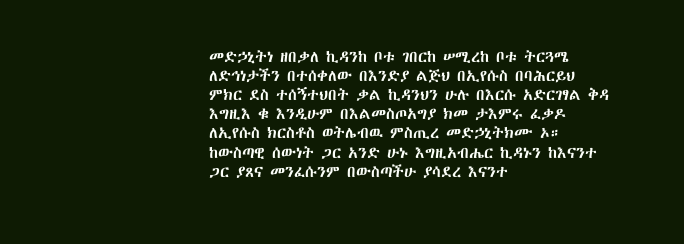መድኃኒትነ ዘበቃለ ኪዳንከ ቦቱ ገበርከ ሠሚረከ ቦቱ ትርጓሜ ለድኅነታችን በተሰቀለው በእንድያ ልጅህ በኢየሱስ በባሕርይህ ምክር ደስ ተሰኝተህበት ቃል ኪዳንህን ሁሉ በእርሱ አድርገፃል ቅዳ እግዚእ ቁ እንዲሁም በእልመስጦአግያ ክመ ታእምሩ ፈቃዶ ለኢየሱስ ክርስቶስ ወትሌብዉ ምስጢረ መድኃኒትክሙ ኦ። ከውስጣዊ ሰውነት ጋር አንድ ሁኑ እግዚአብሔር ኪዳኑን ከእናንተ ጋር ያጸና መንፈሱንም በውስጣችሁ ያሳደረ እናንተ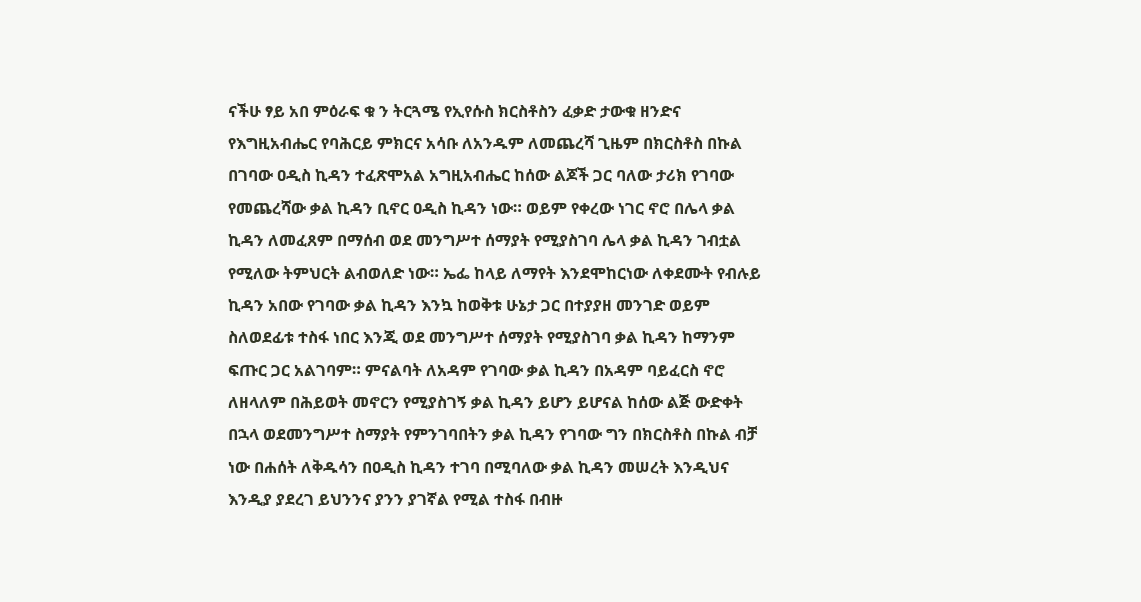ናችሁ ፃይ አበ ምዕራፍ ቁ ን ትርጓሜ የኢየሱስ ክርስቶስን ፈቃድ ታውቁ ዘንድና የእግዚአብሔር የባሕርይ ምክርና አሳቡ ለአንዱም ለመጨረሻ ጊዜም በክርስቶስ በኩል በገባው ዐዲስ ኪዳን ተፈጽሞአል አግዚአብሔር ከሰው ልጆች ጋር ባለው ታሪክ የገባው የመጨረሻው ቃል ኪዳን ቢኖር ዐዲስ ኪዳን ነው። ወይም የቀረው ነገር ኖሮ በሌላ ቃል ኪዳን ለመፈጸም በማሰብ ወደ መንግሥተ ሰማያት የሚያስገባ ሌላ ቃል ኪዳን ገብቷል የሚለው ትምህርት ልብወለድ ነው። ኤፌ ከላይ ለማየት እንደሞከርነው ለቀደሙት የብሉይ ኪዳን አበው የገባው ቃል ኪዳን እንኳ ከወቅቱ ሁኔታ ጋር በተያያዘ መንገድ ወይም ስለወደፊቱ ተስፋ ነበር እንጂ ወደ መንግሥተ ሰማያት የሚያስገባ ቃል ኪዳን ከማንም ፍጡር ጋር አልገባም። ምናልባት ለአዳም የገባው ቃል ኪዳን በአዳም ባይፈርስ ኖሮ ለዘላለም በሕይወት መኖርን የሚያስገኝ ቃል ኪዳን ይሆን ይሆናል ከሰው ልጅ ውድቀት በኋላ ወደመንግሥተ ስማያት የምንገባበትን ቃል ኪዳን የገባው ግን በክርስቶስ በኩል ብቻ ነው በሐሰት ለቅዱሳን በዐዲስ ኪዳን ተገባ በሚባለው ቃል ኪዳን መሠረት እንዲህና እንዲያ ያደረገ ይህንንና ያንን ያገኛል የሚል ተስፋ በብዙ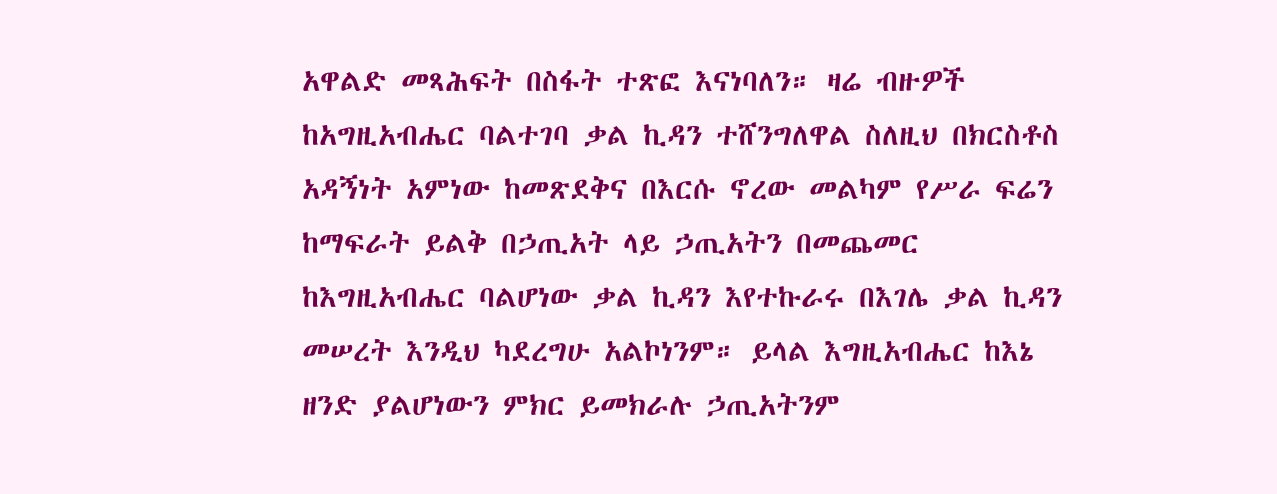አዋልድ መጻሕፍት በስፋት ተጽፎ እናነባለን። ዛሬ ብዙዎች ከአግዚአብሔር ባልተገባ ቃል ኪዳን ተሸንግለዋል ስለዚህ በክርስቶስ አዳኝነት አምነው ከመጽደቅና በእርሱ ኖረው መልካም የሥራ ፍሬን ከማፍራት ይልቅ በኃጢአት ላይ ኃጢአትን በመጨመር ከእግዚአብሔር ባልሆነው ቃል ኪዳን እየተኩራሩ በእገሌ ቃል ኪዳን መሠረት እንዲህ ካደረግሁ አልኮነንም። ይላል እግዚአብሔር ከእኔ ዘንድ ያልሆነውን ምክር ይመክራሉ ኃጢአትንም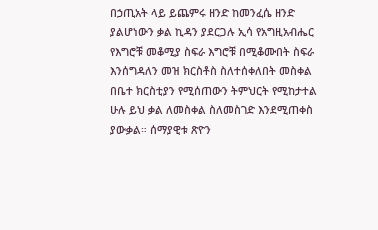በኃጢአት ላይ ይጨምሩ ዘንድ ከመንፈሴ ዘንድ ያልሆነውን ቃል ኪዳን ያደርጋሉ ኢሳ የአግዚአብሔር የእግሮቹ መቆሚያ ስፍራ እግሮቹ በሚቆሙበት ስፍራ እንሰግዳለን መዝ ክርስቶስ ስለተሰቀለበት መስቀል በቤተ ክርስቲያን የሚሰጠውን ትምህርት የሚከታተል ሁሉ ይህ ቃል ለመስቀል ስለመስገድ እንደሚጠቀስ ያውቃል። ሰማያዊቱ ጽዮን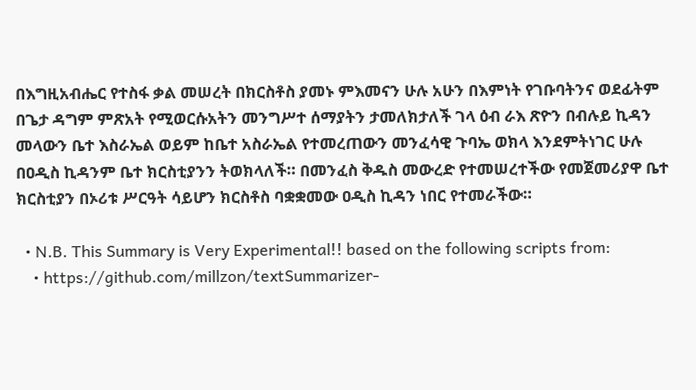በእግዚአብሔር የተስፋ ቃል መሠረት በክርስቶስ ያመኑ ምእመናን ሁሉ አሁን በእምነት የገቡባትንና ወደፊትም በጌታ ዳግም ምጽአት የሚወርሱአትን መንግሥተ ሰማያትን ታመለክታለች ገላ ዕብ ራእ ጽዮን በብሉይ ኪዳን መላውን ቤተ እስራኤል ወይም ከቤተ አስራኤል የተመረጠውን መንፈሳዊ ጉባኤ ወክላ እንደምትነገር ሁሉ በዐዲስ ኪዳንም ቤተ ክርስቲያንን ትወክላለች። በመንፈስ ቅዱስ መውረድ የተመሠረተችው የመጀመሪያዋ ቤተ ክርስቲያን በኦሪቱ ሥርዓት ሳይሆን ክርስቶስ ባቋቋመው ዐዲስ ኪዳን ነበር የተመራችው።

  • N.B. This Summary is Very Experimental!! based on the following scripts from:
    • https://github.com/millzon/textSummarizer-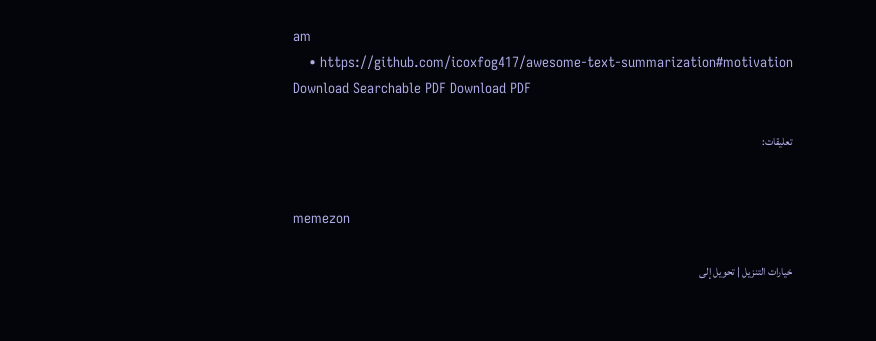am
    • https://github.com/icoxfog417/awesome-text-summarization#motivation
Download Searchable PDF Download PDF

تعليقات:


memezon

خيارات التنزيل | تحويل إلى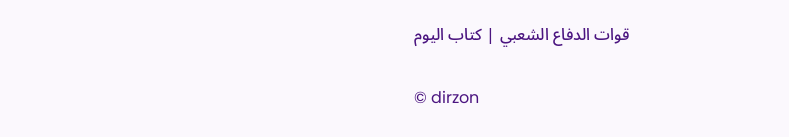قوات الدفاع الشعبي | كتاب اليوم

© dirzon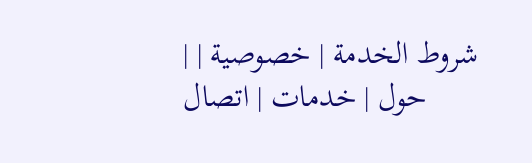| شروط الخدمة | خصوصية | حول | خدمات | اتصال